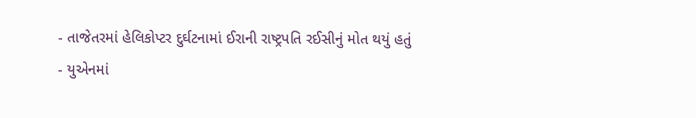- તાજેતરમાં હેલિકોપ્ટર દુર્ઘટનામાં ઈરાની રાષ્ટ્રપતિ રઈસીનું મોત થયું હતું
- યુએનમાં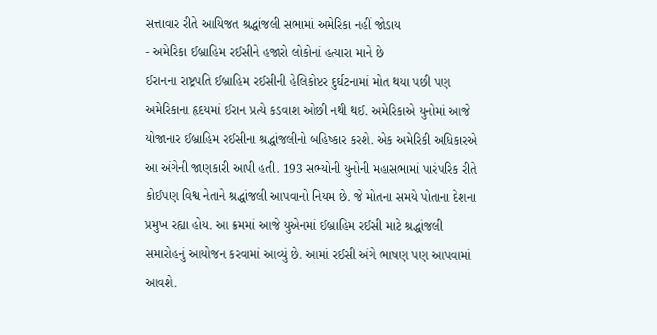સત્તાવાર રીતે આયિજત શ્રદ્ધાંજલી સભામાં અમેરિકા નહીં જોડાય
- અમેરિકા ઈબ્રાહિમ રઈસીને હજારો લોકોનાં હત્યારા માને છે
ઈરાનના રાષ્ટ્રપતિ ઈબ્રાહિમ રઈસીની હેલિકોપ્ટર દુર્ઘટનામાં મોત થયા પછી પણ અમેરિકાના હૃદયમાં ઈરાન પ્રત્યે કડવાશ ઓછી નથી થઈ. અમેરિકાએ યુનોમાં આજે યોજાનાર ઈબ્રાહિમ રઈસીના શ્રદ્ધાંજલીનો બહિષ્કાર કરશે. એક અમેરિકી અધિકારએ આ અંગેની જાણકારી આપી હતી. 193 સભ્યોની યુનોની મહાસભામાં પારંપરિક રીતે કોઈપણ વિશ્વ નેતાને શ્રદ્ધાંજલી આપવાનો નિયમ છે. જે મોતના સમયે પોતાના દેશના પ્રમુખ રહ્યા હોય. આ ક્રમમાં આજે યુએનમાં ઈબ્રાહિમ રઈસી માટે શ્રદ્ધાંજલી સમારોહનું આયોજન કરવામાં આવ્યું છે. આમાં રઈસી અંગે ભાષણ પણ આપવામાં આવશે.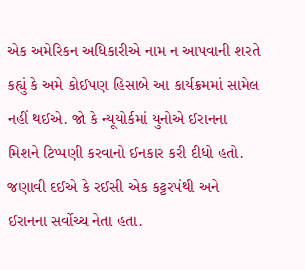એક અમેરિકન અધિકારીએ નામ ન આપવાની શરતે કહ્યું કે અમે કોઈપણ હિસાબે આ કાર્યક્રમમાં સામેલ નહીં થઈએ. જો કે ન્યૂયોર્કમાં યુનોએ ઈરાનના મિશને ટિપ્પણી કરવાનો ઈનકાર કરી દીધો હતો. જણાવી દઈએ કે રઈસી એક કટ્ટરપંથી અને ઈરાનના સર્વોચ્ચ નેતા હતા.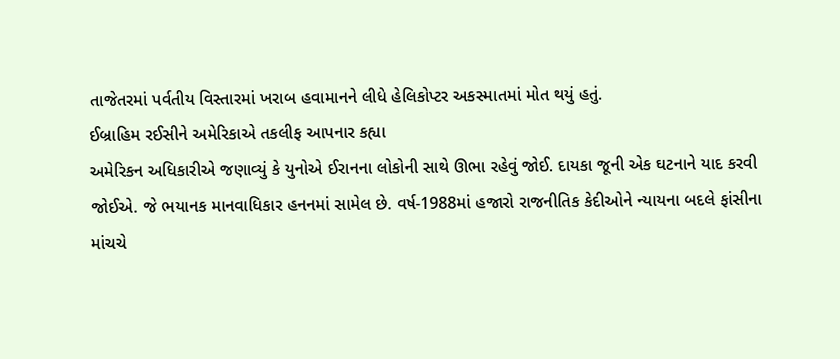તાજેતરમાં પર્વતીય વિસ્તારમાં ખરાબ હવામાનને લીધે હેલિકોપ્ટર અકસ્માતમાં મોત થયું હતું.
ઈબ્રાહિમ રઈસીને અમેરિકાએ તકલીફ આપનાર કહ્યા
અમેરિકન અધિકારીએ જણાવ્યું કે યુનોએ ઈરાનના લોકોની સાથે ઊભા રહેવું જોઈ. દાયકા જૂની એક ઘટનાને યાદ કરવી જોઈએ. જે ભયાનક માનવાધિકાર હનનમાં સામેલ છે. વર્ષ-1988માં હજારો રાજનીતિક કેદીઓને ન્યાયના બદલે ફાંસીના માંચચે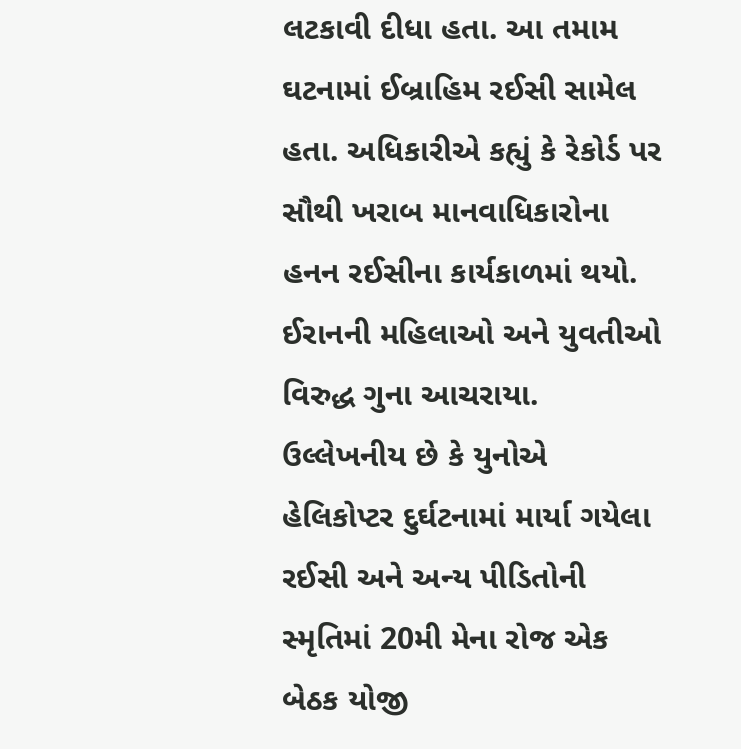લટકાવી દીધા હતા. આ તમામ ઘટનામાં ઈબ્રાહિમ રઈસી સામેલ હતા. અધિકારીએ કહ્યું કે રેકોર્ડ પર સૌથી ખરાબ માનવાધિકારોના હનન રઈસીના કાર્યકાળમાં થયો. ઈરાનની મહિલાઓ અને યુવતીઓ વિરુદ્ધ ગુના આચરાયા. ઉલ્લેખનીય છે કે યુનોએ હેલિકોપ્ટર દુર્ઘટનામાં માર્યા ગયેલા રઈસી અને અન્ય પીડિતોની સ્મૃતિમાં 20મી મેના રોજ એક બેઠક યોજી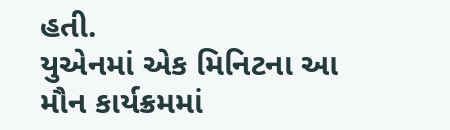હતી.
યુએનમાં એક મિનિટના આ મૌન કાર્યક્રમમાં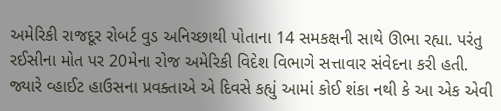અમેરિકી રાજદૂર રોબર્ટ વુડ અનિચ્છાથી પોતાના 14 સમકક્ષની સાથે ઊભા રહ્યા. પરંતુ રઈસીના મોત પર 20મેના રોજ અમેરિકી વિદેશ વિભાગે સત્તાવાર સંવેદના કરી હતી. જ્યારે વ્હાઈટ હાઉસના પ્રવક્તાએ એ દિવસે કહ્યું આમાં કોઈ શંકા નથી કે આ એક એવી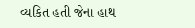વ્યકિત હતી જેના હાથ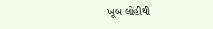ખૂબ લોહીથી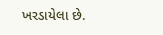ખરડાયેલા છે.